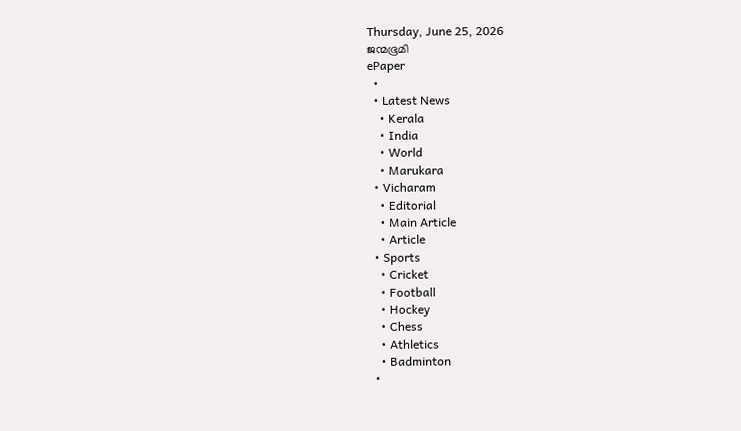Thursday, June 25, 2026
ജന്മഭൂമി
ePaper
  •
  • Latest News
    • Kerala
    • India
    • World
    • Marukara
  • Vicharam
    • Editorial
    • Main Article
    • Article
  • Sports
    • Cricket
    • Football
    • Hockey
    • Chess
    • Athletics
    • Badminton
  •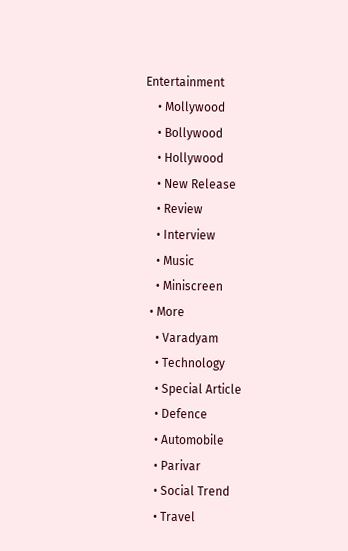Entertainment
    • Mollywood
    • Bollywood
    • Hollywood
    • New Release
    • Review
    • Interview
    • Music
    • Miniscreen
  • More
    • Varadyam
    • Technology
    • Special Article
    • Defence
    • Automobile
    • Parivar
    • Social Trend
    • Travel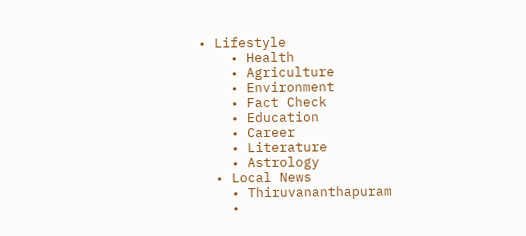• Lifestyle
    • Health
    • Agriculture
    • Environment
    • Fact Check
    • Education
    • Career
    • Literature
    • Astrology
  • Local News
    • Thiruvananthapuram
    •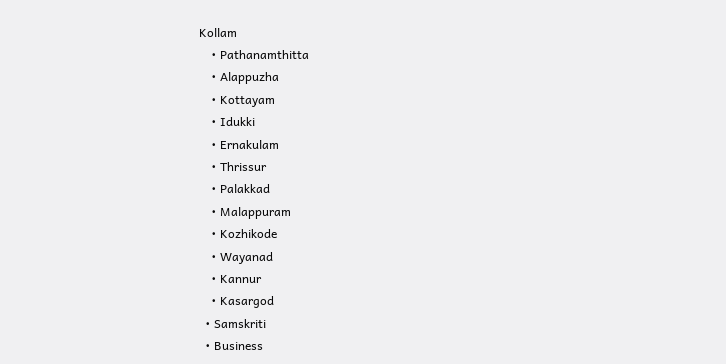Kollam
    • Pathanamthitta
    • Alappuzha
    • Kottayam
    • Idukki
    • Ernakulam
    • Thrissur
    • Palakkad
    • Malappuram
    • Kozhikode
    • Wayanad
    • Kannur
    • Kasargod
  • Samskriti
  • Business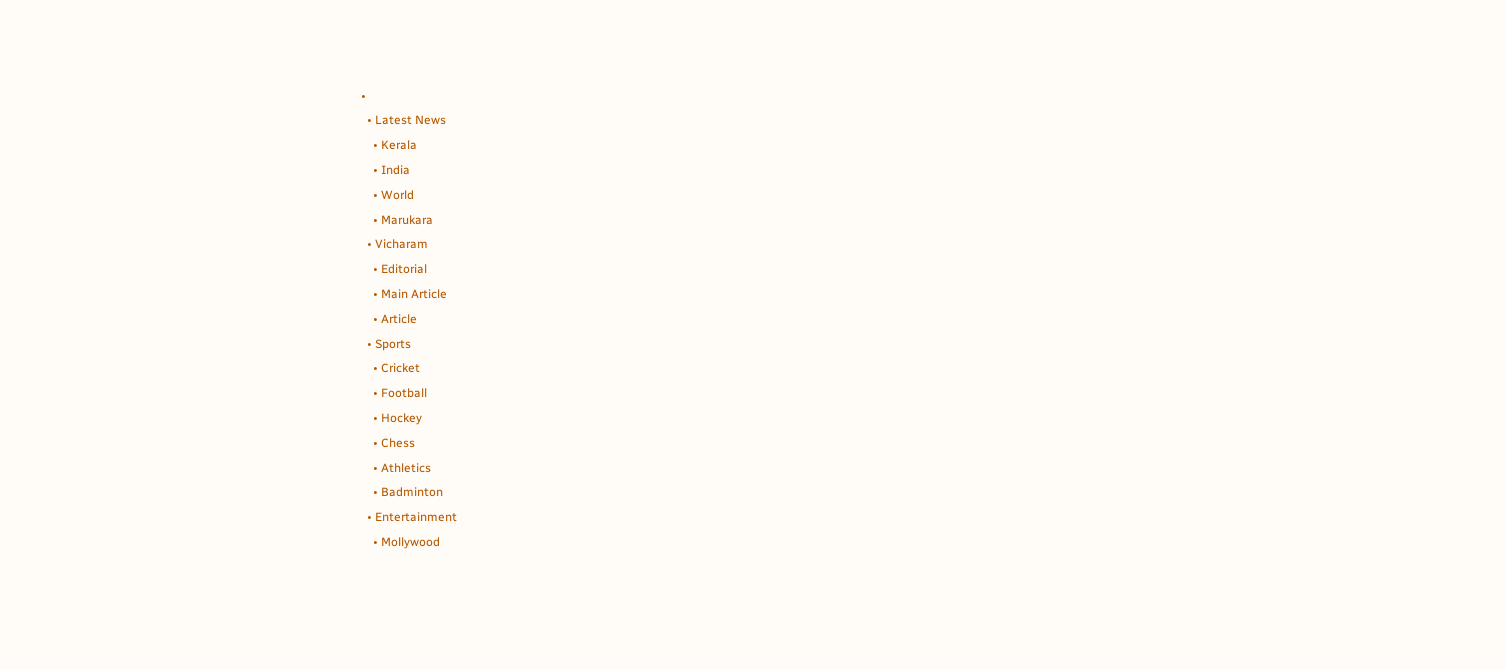•
  • Latest News
    • Kerala
    • India
    • World
    • Marukara
  • Vicharam
    • Editorial
    • Main Article
    • Article
  • Sports
    • Cricket
    • Football
    • Hockey
    • Chess
    • Athletics
    • Badminton
  • Entertainment
    • Mollywood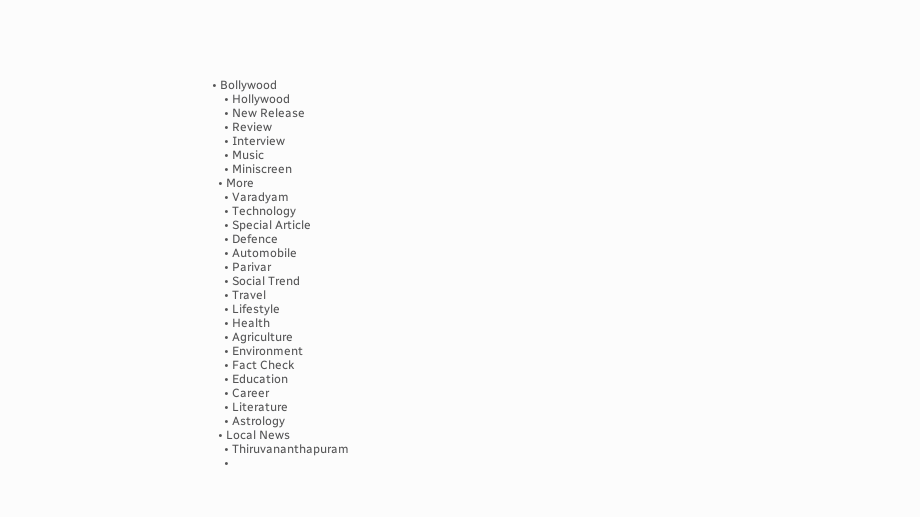• Bollywood
    • Hollywood
    • New Release
    • Review
    • Interview
    • Music
    • Miniscreen
  • More
    • Varadyam
    • Technology
    • Special Article
    • Defence
    • Automobile
    • Parivar
    • Social Trend
    • Travel
    • Lifestyle
    • Health
    • Agriculture
    • Environment
    • Fact Check
    • Education
    • Career
    • Literature
    • Astrology
  • Local News
    • Thiruvananthapuram
    •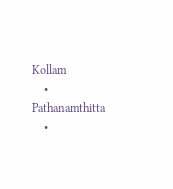Kollam
    • Pathanamthitta
    •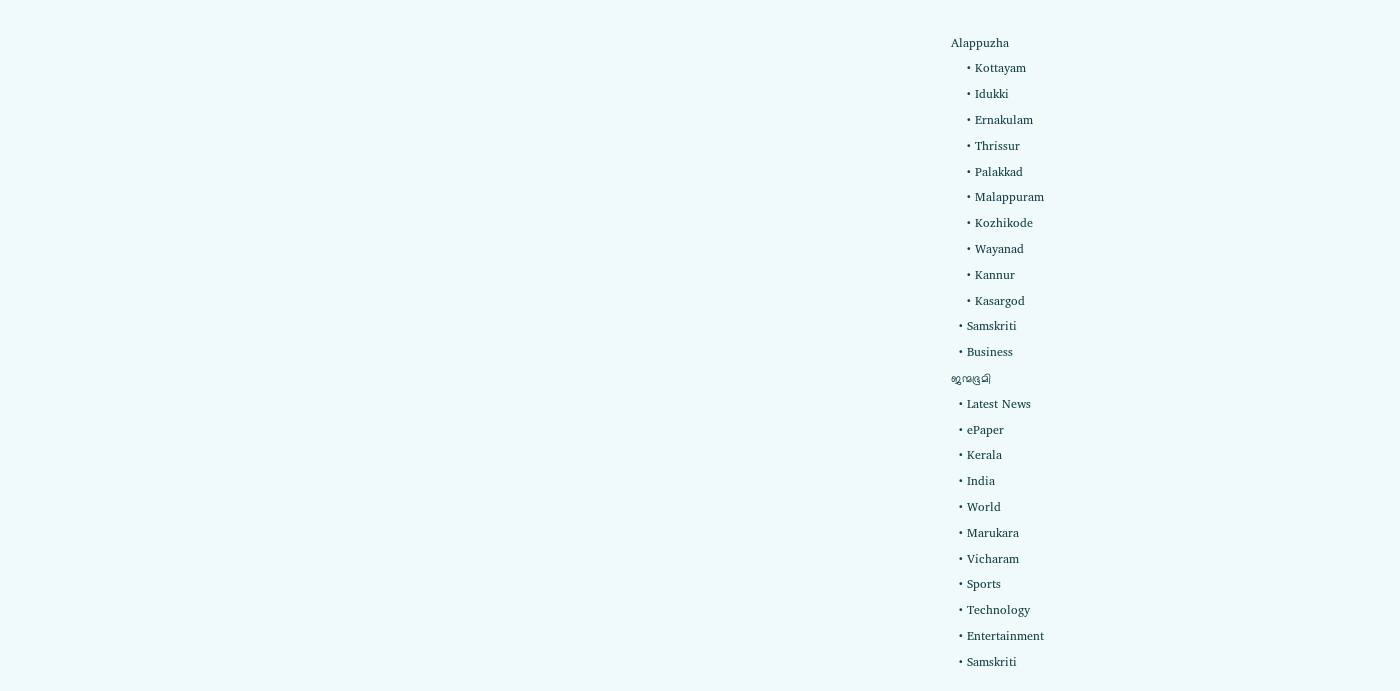Alappuzha
    • Kottayam
    • Idukki
    • Ernakulam
    • Thrissur
    • Palakkad
    • Malappuram
    • Kozhikode
    • Wayanad
    • Kannur
    • Kasargod
  • Samskriti
  • Business
ജന്മഭൂമി
  • Latest News
  • ePaper
  • Kerala
  • India
  • World
  • Marukara
  • Vicharam
  • Sports
  • Technology
  • Entertainment
  • Samskriti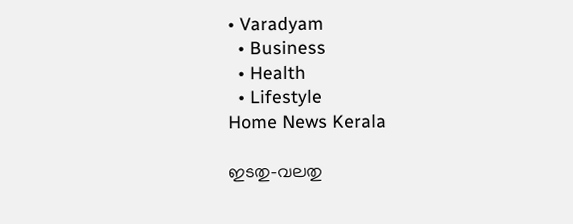• Varadyam
  • Business
  • Health
  • Lifestyle
Home News Kerala

ഇടതു-വലതു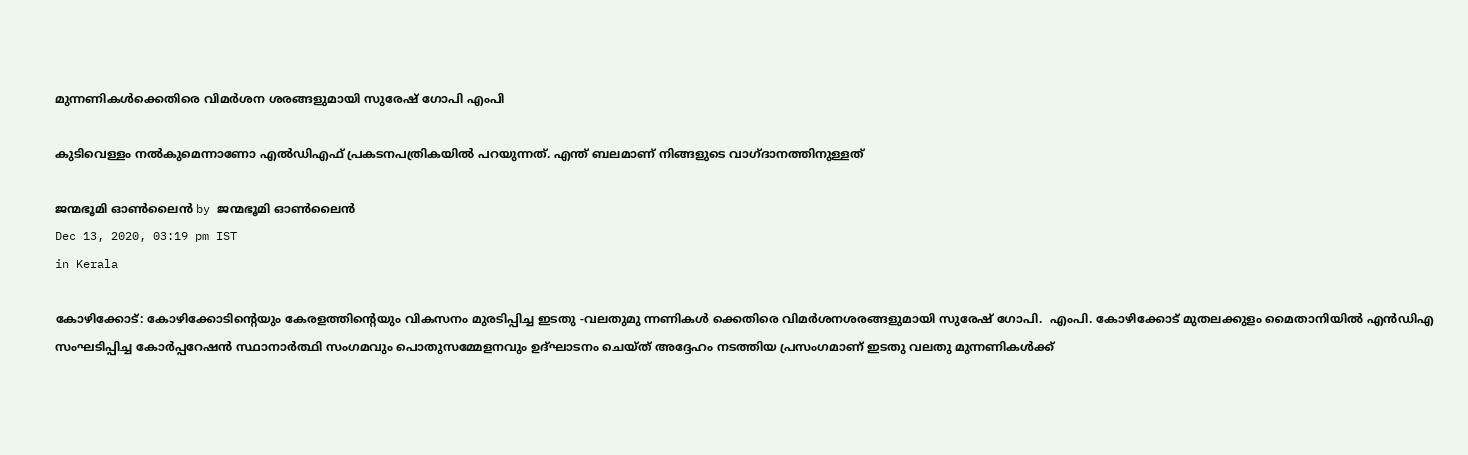മുന്നണികള്‍ക്കെതിരെ വിമര്‍ശന ശരങ്ങളുമായി സുരേഷ് ഗോപി എംപി

കുടിവെള്ളം നല്‍കുമെന്നാണോ എല്‍ഡിഎഫ് പ്രകടനപത്രികയില്‍ പറയുന്നത്. എന്ത് ബലമാണ് നിങ്ങളുടെ വാഗ്ദാനത്തിനുള്ളത്

ജന്മഭൂമി ഓണ്‍ലൈന്‍ by ജന്മഭൂമി ഓണ്‍ലൈന്‍
Dec 13, 2020, 03:19 pm IST
in Kerala

കോഴിക്കോട്: കോഴിക്കോടിന്റെയും കേരളത്തിന്റെയും വികസനം മുരടിപ്പിച്ച ഇടതു -വലതുമു ന്നണികള്‍ ക്കെതിരെ വിമര്‍ശനശരങ്ങളുമായി സുരേഷ് ഗോപി.  എംപി. കോഴിക്കോട് മുതലക്കുളം മൈതാനിയില്‍ എന്‍ഡിഎ സംഘടിപ്പിച്ച കോര്‍പ്പറേഷന്‍ സ്ഥാനാര്‍ത്ഥി സംഗമവും പൊതുസമ്മേളനവും ഉദ്ഘാടനം ചെയ്ത് അദ്ദേഹം നടത്തിയ പ്രസംഗമാണ് ഇടതു വലതു മുന്നണികള്‍ക്ക്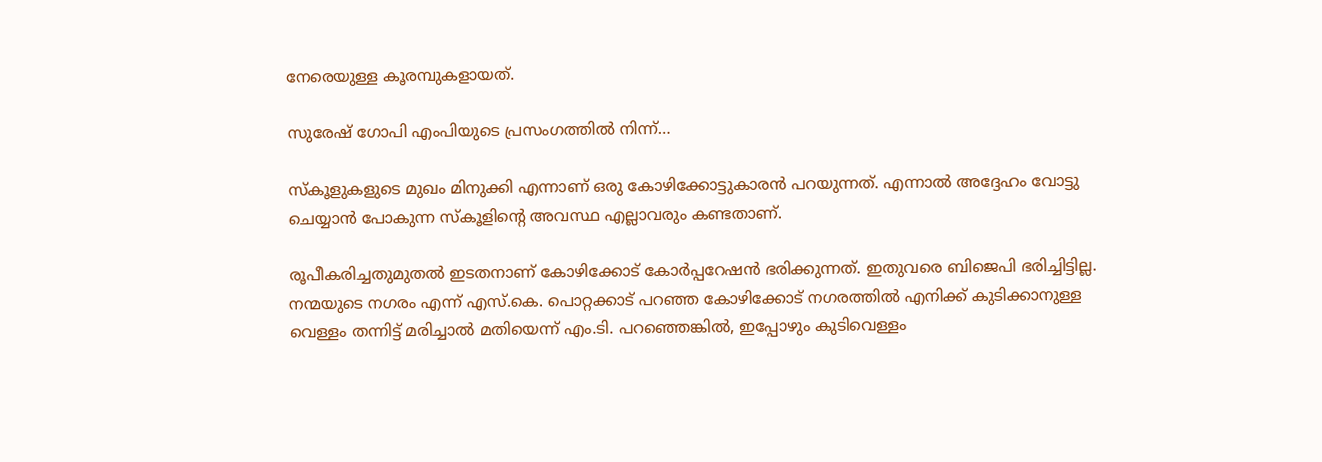നേരെയുള്ള കൂരമ്പുകളായത്.

സുരേഷ് ഗോപി എംപിയുടെ പ്രസംഗത്തില്‍ നിന്ന്…

സ്‌കൂളുകളുടെ മുഖം മിനുക്കി എന്നാണ് ഒരു കോഴിക്കോട്ടുകാരന്‍ പറയുന്നത്. എന്നാല്‍ അദ്ദേഹം വോട്ടു ചെയ്യാന്‍ പോകുന്ന സ്‌കൂളിന്റെ അവസ്ഥ എല്ലാവരും കണ്ടതാണ്.

രൂപീകരിച്ചതുമുതല്‍ ഇടതനാണ് കോഴിക്കോട് കോര്‍പ്പറേഷന്‍ ഭരിക്കുന്നത്. ഇതുവരെ ബിജെപി ഭരിച്ചിട്ടില്ല. നന്മയുടെ നഗരം എന്ന് എസ്.കെ. പൊറ്റക്കാട് പറഞ്ഞ കോഴിക്കോട് നഗരത്തില്‍ എനിക്ക് കുടിക്കാനുള്ള വെള്ളം തന്നിട്ട് മരിച്ചാല്‍ മതിയെന്ന് എം.ടി. പറഞ്ഞെങ്കില്‍, ഇപ്പോഴും കുടിവെള്ളം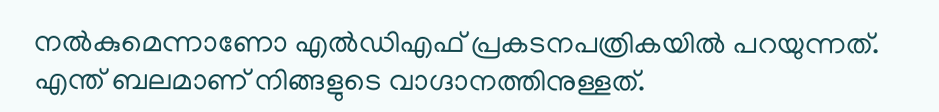നല്‍കുമെന്നാണോ എല്‍ഡിഎഫ് പ്രകടനപത്രികയില്‍ പറയുന്നത്. എന്ത് ബലമാണ് നിങ്ങളുടെ വാഗ്ദാനത്തിനുള്ളത്.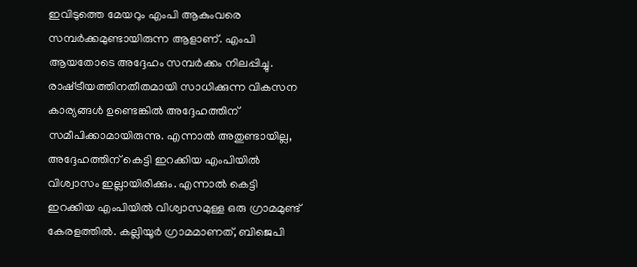ഇവിടുത്തെ മേയറും എംപി ആകുംവരെ സമ്പര്‍ക്കമുണ്ടായിരുന്ന ആളാണ്. എംപി ആയതോടെ അദ്ദേഹം സമ്പര്‍ക്കം നിലപ്പിച്ചു. രാഷ്‌ട്രീയത്തിനതീതമായി സാധിക്കുന്ന വികസന കാര്യങ്ങള്‍ ഉണ്ടെങ്കില്‍ അദ്ദേഹത്തിന് സമീപിക്കാമായിരുന്നു. എന്നാല്‍ അതുണ്ടായില്ല, അദ്ദേഹത്തിന് കെട്ടി ഇറക്കിയ എംപിയില്‍ വിശ്വാസം ഇല്ലായിരിക്കും. എന്നാല്‍ കെട്ടി ഇറക്കിയ എംപിയില്‍ വിശ്വാസമുള്ള ഒരു ഗ്രാമമുണ്ട് കേരളത്തില്‍. കല്ലിയൂര്‍ ഗ്രാമമാണത്, ബിജെപി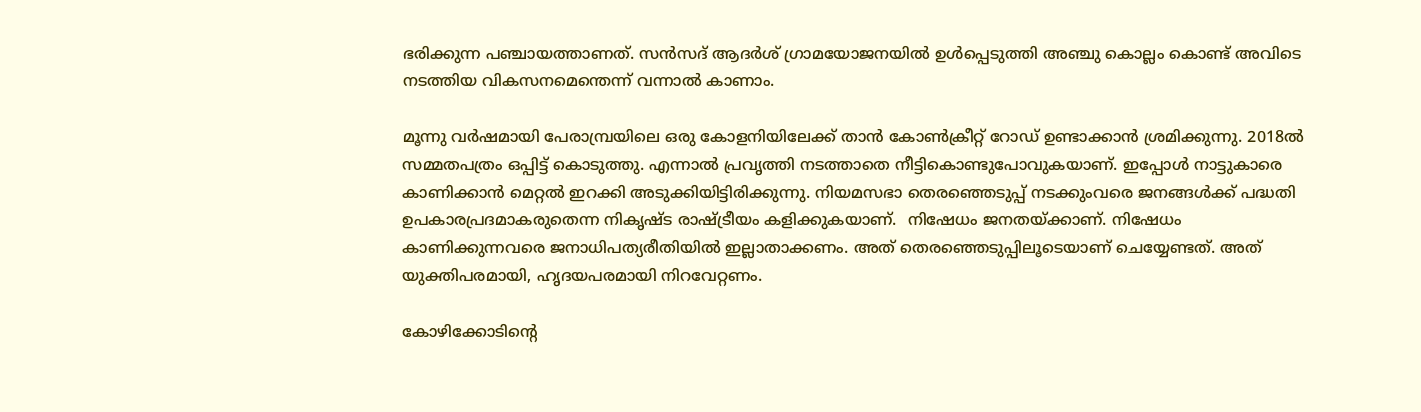ഭരിക്കുന്ന പഞ്ചായത്താണത്. സന്‍സദ് ആദര്‍ശ് ഗ്രാമയോജനയില്‍ ഉള്‍പ്പെടുത്തി അഞ്ചു കൊല്ലം കൊണ്ട് അവിടെ നടത്തിയ വികസനമെന്തെന്ന് വന്നാല്‍ കാണാം.

മൂന്നു വര്‍ഷമായി പേരാമ്പ്രയിലെ ഒരു കോളനിയിലേക്ക് താന്‍ കോണ്‍ക്രീറ്റ് റോഡ് ഉണ്ടാക്കാന്‍ ശ്രമിക്കുന്നു. 2018ല്‍ സമ്മതപത്രം ഒപ്പിട്ട് കൊടുത്തു. എന്നാല്‍ പ്രവൃത്തി നടത്താതെ നീട്ടികൊണ്ടുപോവുകയാണ്. ഇപ്പോള്‍ നാട്ടുകാരെ കാണിക്കാന്‍ മെറ്റല്‍ ഇറക്കി അടുക്കിയിട്ടിരിക്കുന്നു. നിയമസഭാ തെരഞ്ഞെടുപ്പ് നടക്കുംവരെ ജനങ്ങള്‍ക്ക് പദ്ധതി ഉപകാരപ്രദമാകരുതെന്ന നികൃഷ്ട രാഷ്‌ട്രീയം കളിക്കുകയാണ്.  നിഷേധം ജനതയ്‌ക്കാണ്. നിഷേധം കാണിക്കുന്നവരെ ജനാധിപത്യരീതിയില്‍ ഇല്ലാതാക്കണം. അത് തെരഞ്ഞെടുപ്പിലൂടെയാണ് ചെയ്യേണ്ടത്. അത് യുക്തിപരമായി, ഹൃദയപരമായി നിറവേറ്റണം.

കോഴിക്കോടിന്റെ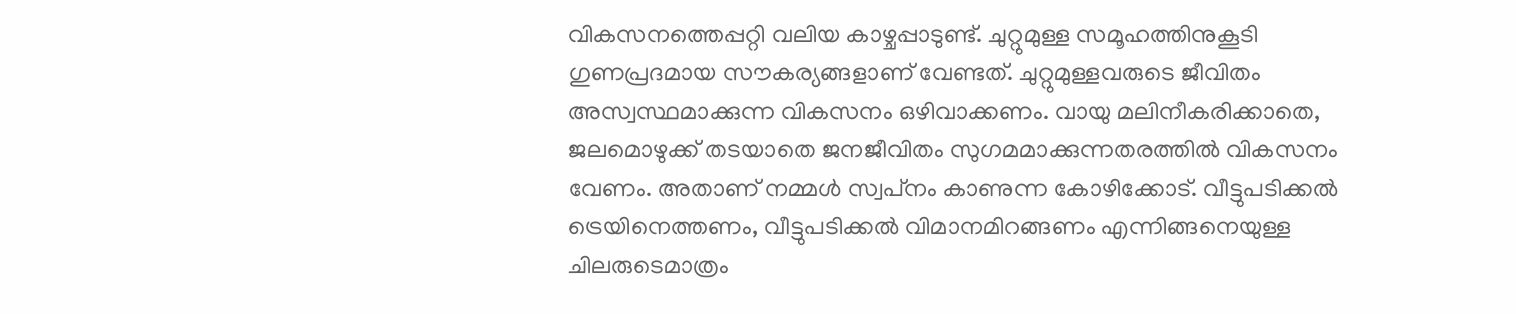വികസനത്തെപ്പറ്റി വലിയ കാഴ്ചപ്പാടുണ്ട്. ചുറ്റുമുള്ള സമൂഹത്തിനുകൂടി ഗുണപ്രദമായ സൗകര്യങ്ങളാണ് വേണ്ടത്. ചുറ്റുമുള്ളവരുടെ ജീവിതം അസ്വസ്ഥമാക്കുന്ന വികസനം ഒഴിവാക്കണം. വായു മലിനീകരിക്കാതെ, ജലമൊഴുക്ക് തടയാതെ ജനജീവിതം സുഗമമാക്കുന്നതരത്തില്‍ വികസനം വേണം. അതാണ് നമ്മള്‍ സ്വപ്‌നം കാണുന്ന കോഴിക്കോട്. വീട്ടുപടിക്കല്‍ ട്രെയിനെത്തണം, വീട്ടുപടിക്കല്‍ വിമാനമിറങ്ങണം എന്നിങ്ങനെയുള്ള ചിലരുടെമാത്രം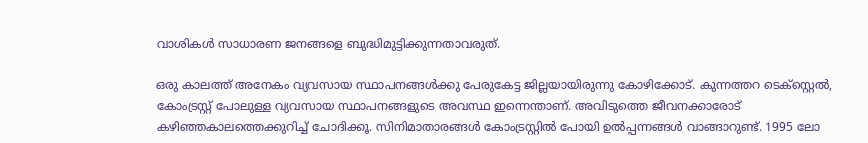വാശികള്‍ സാധാരണ ജനങ്ങളെ ബുദ്ധിമുട്ടിക്കുന്നതാവരുത്.

ഒരു കാലത്ത് അനേകം വ്യവസായ സ്ഥാപനങ്ങള്‍ക്കു പേരുകേട്ട ജില്ലയായിരുന്നു കോഴിക്കോട്. കുന്നത്തറ ടെക്‌സ്റ്റെല്‍, കോംട്രസ്റ്റ് പോലുള്ള വ്യവസായ സ്ഥാപനങ്ങളുടെ അവസ്ഥ ഇന്നെന്താണ്. അവിടുത്തെ ജീവനക്കാരോട് കഴിഞ്ഞകാലത്തെക്കുറിച്ച് ചോദിക്കൂ. സിനിമാതാരങ്ങള്‍ കോംട്രസ്റ്റില്‍ പോയി ഉല്‍പ്പന്നങ്ങള്‍ വാങ്ങാറുണ്ട്. 1995 ലോ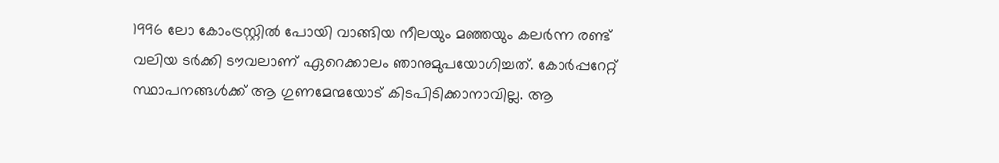1996 ലോ കോംട്രസ്റ്റില്‍ പോയി വാങ്ങിയ നീലയും മഞ്ഞയും കലര്‍ന്ന രണ്ട് വലിയ ടര്‍ക്കി ടൗവലാണ് ഏറെക്കാലം ഞാനുമുപയോഗിച്ചത്. കോര്‍പ്പറേറ്റ് സ്ഥാപനങ്ങള്‍ക്ക് ആ ഗുണമേന്മയോട് കിടപിടിക്കാനാവില്ല. ആ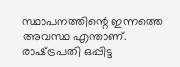സ്ഥാപനത്തിന്റെ ഇന്നത്തെ അവസ്ഥ എന്താണ്. രാഷ്‌ട്രപതി ഒപ്പിട്ട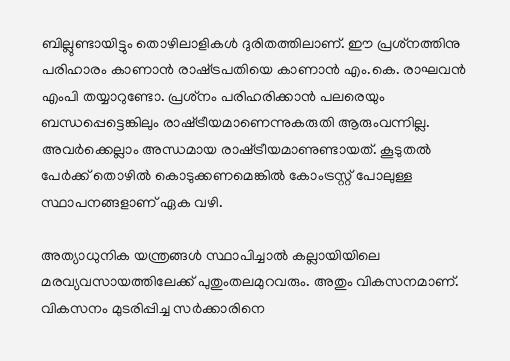ബില്ലുണ്ടായിട്ടും തൊഴിലാളികള്‍ ദുരിതത്തിലാണ്. ഈ പ്രശ്‌നത്തിനു പരിഹാരം കാണാന്‍ രാഷ്‌ട്രപതിയെ കാണാന്‍ എം.കെ. രാഘവന്‍ എംപി തയ്യാറുണ്ടോ. പ്രശ്‌നം പരിഹരിക്കാന്‍ പലരെയും ബന്ധപ്പെട്ടെങ്കിലും രാഷ്‌ട്രീയമാണെന്നുകരുതി ആരുംവന്നില്ല. അവര്‍ക്കെല്ലാം അന്ധമായ രാഷ്‌ട്രീയമാണുണ്ടായത്. കൂടുതല്‍ പേര്‍ക്ക് തൊഴില്‍ കൊടുക്കണമെങ്കില്‍ കോംട്രസ്റ്റ് പോലുള്ള സ്ഥാപനങ്ങളാണ് ഏക വഴി.

അത്യാധുനിക യന്ത്രങ്ങള്‍ സ്ഥാപിച്ചാല്‍ കല്ലായിയിലെ മരവ്യവസായത്തിലേക്ക് പുതുംതലമുറവരും. അതും വികസനമാണ്. വികസനം മുടരിപ്പിച്ച സര്‍ക്കാരിനെ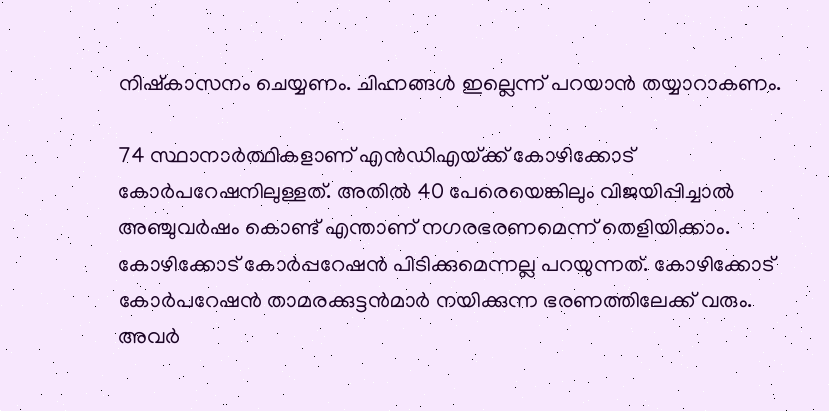നിഷ്‌കാസനം ചെയ്യണം. ചിഹ്നങ്ങള്‍ ഇല്ലെന്ന് പറയാന്‍ തയ്യാറാകണം.

74 സ്ഥാനാര്‍ത്ഥികളാണ് എന്‍ഡിഎയ്‌ക്ക് കോഴിക്കോട് കോര്‍പറേഷനിലുള്ളത്. അതില്‍ 40 പേരെയെങ്കിലും വിജയിപ്പിച്ചാല്‍ അഞ്ചുവര്‍ഷം കൊണ്ട് എന്താണ് നഗരഭരണമെന്ന് തെളിയിക്കാം. കോഴിക്കോട് കോര്‍പ്പറേഷന്‍ പിടിക്കുമെന്നല്ല പറയുന്നത്. കോഴിക്കോട് കോര്‍പറേഷന്‍ താമരക്കുട്ടന്‍മാര്‍ നയിക്കുന്ന ഭരണത്തിലേക്ക് വരും. അവര്‍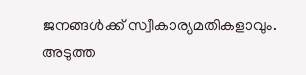ജനങ്ങള്‍ക്ക് സ്വീകാര്യമതികളാവും. അടുത്ത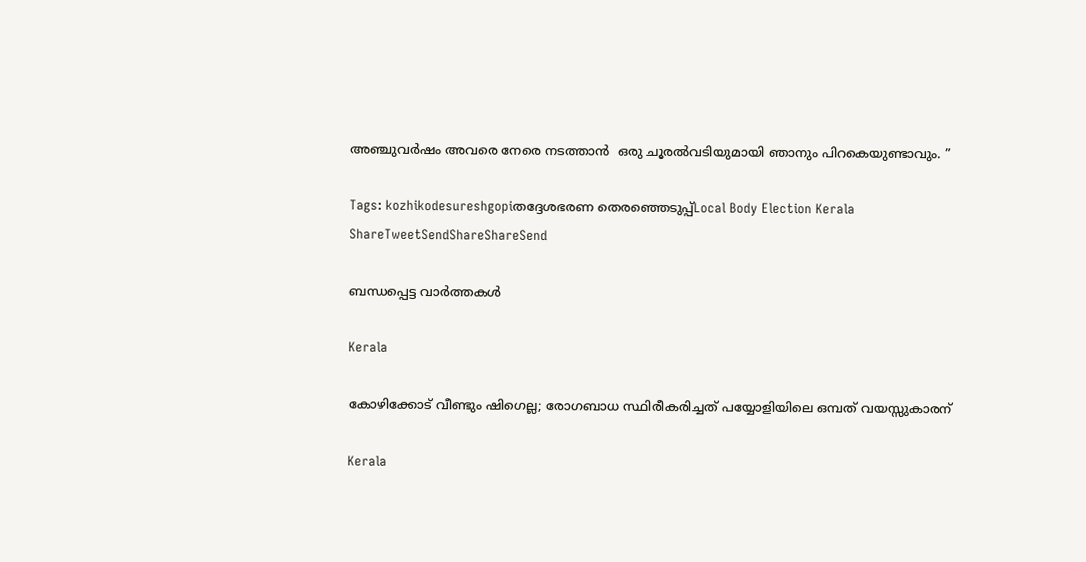അഞ്ചുവര്‍ഷം അവരെ നേരെ നടത്താന്‍  ഒരു ചൂരല്‍വടിയുമായി ഞാനും പിറകെയുണ്ടാവും. ”

Tags: kozhikodesureshgopiതദ്ദേശഭരണ തെരഞ്ഞെടുപ്പ്Local Body Election Kerala
ShareTweetSendShareShareSend

ബന്ധപ്പെട്ട വാര്‍ത്തകള്‍

Kerala

കോഴിക്കോട് വീണ്ടും ഷിഗെല്ല; രോഗബാധ സ്ഥിരീകരിച്ചത് പയ്യോളിയിലെ ഒമ്പത് വയസ്സുകാരന്

Kerala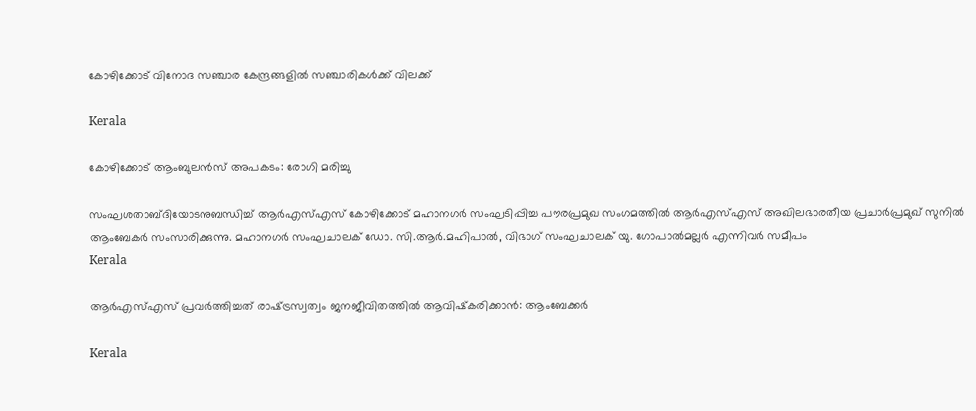കോഴിക്കോട് വിനോദ സഞ്ചാര കേന്ദ്രങ്ങളില്‍ സഞ്ചാരികള്‍ക്ക് വിലക്ക്

Kerala

കോഴിക്കോട് ആംബുലൻസ് അപകടം: രോഗി മരിച്ചു

സംഘശതാബ്ദിയോടനുബന്ധിച്ച് ആര്‍എസ്എസ് കോഴിക്കോട് മഹാനഗര്‍ സംഘടിപ്പിച്ച പൗരപ്രമുഖ സംഗമത്തില്‍ ആര്‍എസ്എസ് അഖിലഭാരതീയ പ്രചാര്‍പ്രമുഖ് സുനില്‍ ആംബേകര്‍ സംസാരിക്കുന്നു. മഹാനഗര്‍ സംഘചാലക് ഡോ. സി.ആര്‍.മഹിപാല്‍, വിഭാഗ് സംഘചാലക് യു. ഗോപാല്‍മല്ലര്‍ എന്നിവര്‍ സമീപം
Kerala

ആര്‍എസ്എസ് പ്രവര്‍ത്തിച്ചത് രാഷ്‌ട്രസ്വത്വം ജനജീവിതത്തില്‍ ആവിഷ്‌കരിക്കാന്‍: ആംബേക്കര്‍

Kerala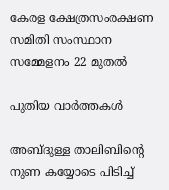കേരള ക്ഷേത്രസംരക്ഷണ സമിതി സംസ്ഥാന സമ്മേളനം 22 മുതല്‍

പുതിയ വാര്‍ത്തകള്‍

അബ്ദുള്ള താലിബിന്റെ നുണ കയ്യോടെ പിടിച്ച്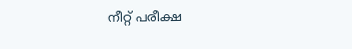നീറ്റ് പരീക്ഷ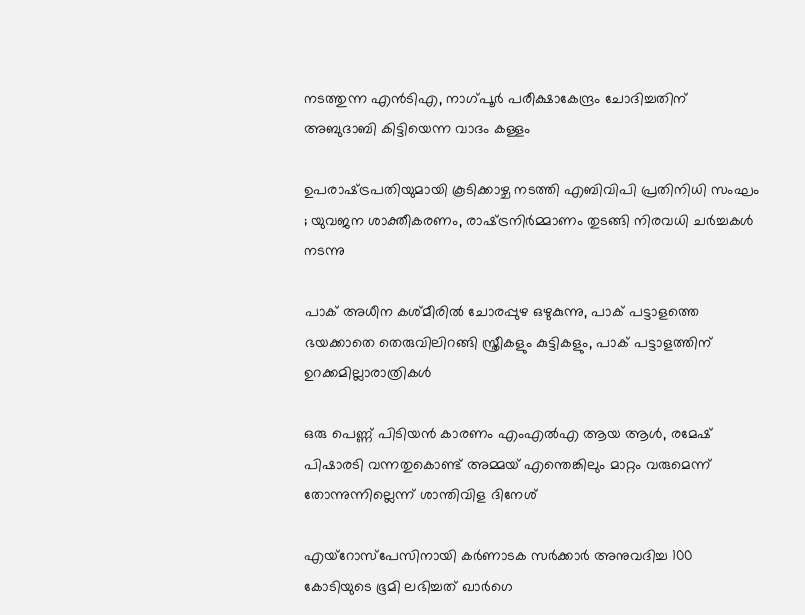നടത്തുന്ന എന്‍ടിഎ, നാഗ്പൂര്‍ പരീക്ഷാകേന്ദ്രം ചോദിച്ചതിന് അബുദാബി കിട്ടിയെന്ന വാദം കള്ളം

ഉപരാഷ്‌ട്രപതിയുമായി കൂടിക്കാഴ്ച നടത്തി എബിവിപി പ്രതിനിധി സംഘം ; യുവജന ശാക്തീകരണം, രാഷ്‌ട്രനിർമ്മാണം തുടങ്ങി നിരവധി ചർച്ചകൾ നടന്നു

പാക് അധീന കശ്മീരില്‍ ചോരപ്പുഴ ഒഴുകുന്നു, പാക് പട്ടാളത്തെ ഭയക്കാതെ തെരുവിലിറങ്ങി സ്ത്രീകളും കുട്ടികളും, പാക് പട്ടാളത്തിന് ഉറക്കമില്ലാരാത്രികള്‍

ഒരു പെണ്ണ് പിടിയന്‍ കാരണം എംഎല്‍എ ആയ ആള്‍, രമേഷ് പിഷാരടി വന്നതുകൊണ്ട് അമ്മയ് എന്തെങ്കിലും മാറ്റം വരുമെന്ന് തോന്നുന്നില്ലെന്ന് ശാന്തിവിള ദിനേശ്

എയ്‌റോസ്‌പേസിനായി കർണാടക സർക്കാർ അനുവദിച്ച 100 കോടിയുടെ ഭൂമി ലഭിച്ചത് ഖാർഗെ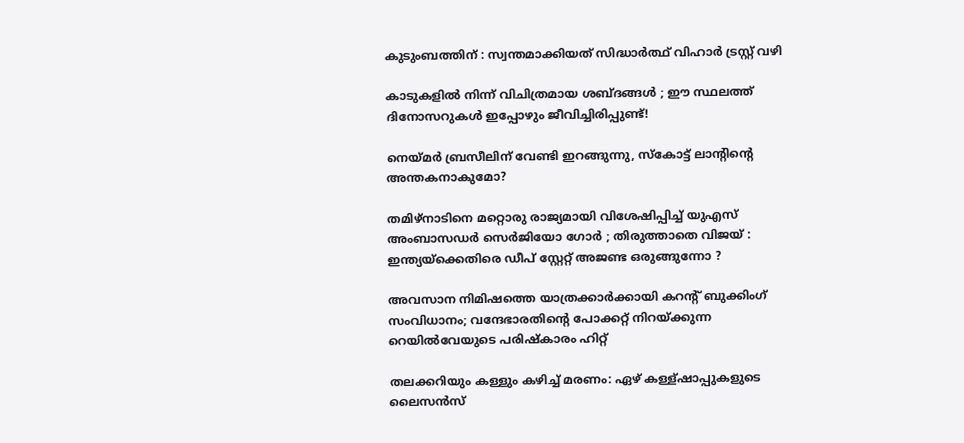കുടുംബത്തിന് : സ്വന്തമാക്കിയത് സിദ്ധാർത്ഥ് വിഹാർ ട്രസ്റ്റ് വഴി

കാടുകളിൽ നിന്ന് വിചിത്രമായ ശബ്ദങ്ങൾ ; ഈ സ്ഥലത്ത് ദിനോസറുകൾ ഇപ്പോഴും ജീവിച്ചിരിപ്പുണ്ട്!

നെയ്‌മര്‍ ബ്രസീലിന് വേണ്ടി ഇറങ്ങുന്നു, സ്കോട്ട് ലാന്‍റിന്റെ അന്തകനാകുമോ?

തമിഴ്നാടിനെ മറ്റൊരു രാജ്യമായി വിശേഷിപ്പിച്ച് യുഎസ് അംബാസഡർ സെർജിയോ ഗോർ ; തിരുത്താതെ വിജയ് : ഇന്ത്യയ്‌ക്കെതിരെ ഡീപ് സ്റ്റേറ്റ് അജണ്ട ഒരുങ്ങുന്നോ ?

അവസാന നിമിഷത്തെ യാത്രക്കാർക്കായി കറന്റ് ബുക്കിംഗ് സംവിധാനം; വന്ദേഭാരതിന്റെ പോക്കറ്റ് നിറയ്‌ക്കുന്ന റെയില്‍വേയുടെ പരിഷ്കാരം ഹിറ്റ്

തലക്കറിയും കള്ളും കഴിച്ച് മരണം: ഏഴ് കള്ള്ഷാപ്പുകളുടെ ലൈസന്‍സ്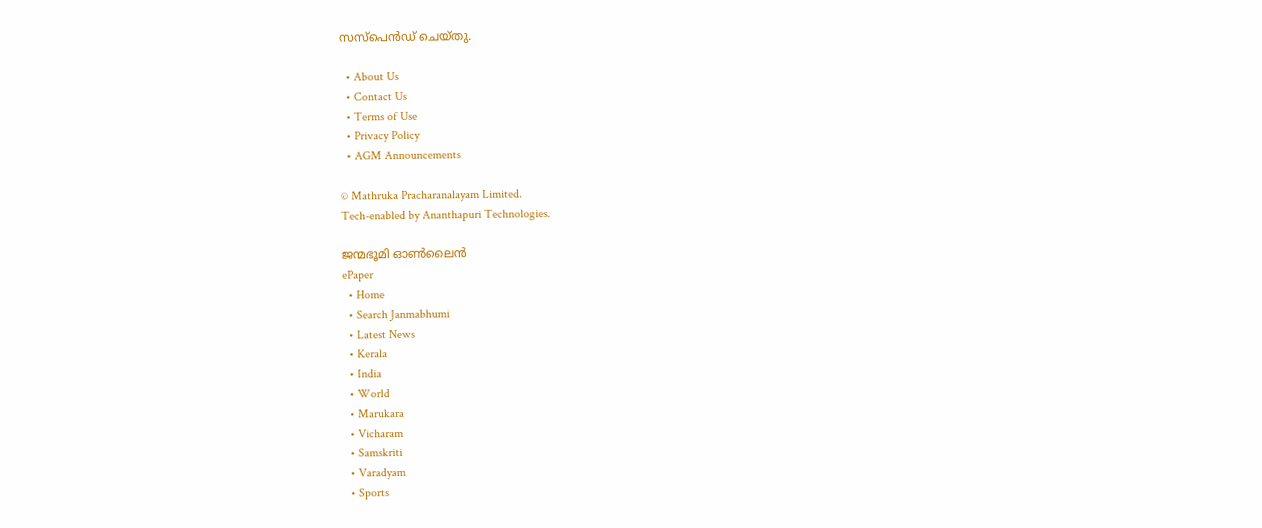സസ്പെന്‍ഡ് ചെയ്തു.

  • About Us
  • Contact Us
  • Terms of Use
  • Privacy Policy
  • AGM Announcements

© Mathruka Pracharanalayam Limited.
Tech-enabled by Ananthapuri Technologies.

ജന്മഭൂമി ഓണ്‍ലൈന്‍
ePaper
  • Home
  • Search Janmabhumi
  • Latest News
  • Kerala
  • India
  • World
  • Marukara
  • Vicharam
  • Samskriti
  • Varadyam
  • Sports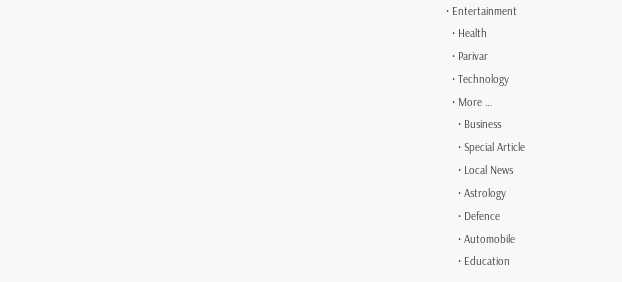• Entertainment
  • Health
  • Parivar
  • Technology
  • More …
    • Business
    • Special Article
    • Local News
    • Astrology
    • Defence
    • Automobile
    • Education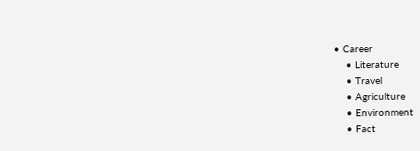• Career
    • Literature
    • Travel
    • Agriculture
    • Environment
    • Fact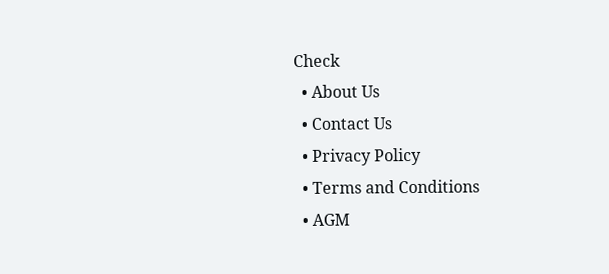Check
  • About Us
  • Contact Us
  • Privacy Policy
  • Terms and Conditions
  • AGM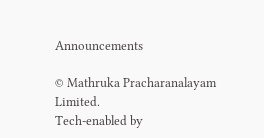Announcements

© Mathruka Pracharanalayam Limited.
Tech-enabled by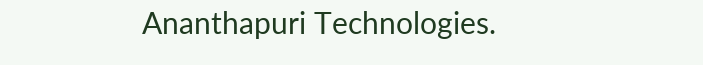Ananthapuri Technologies.